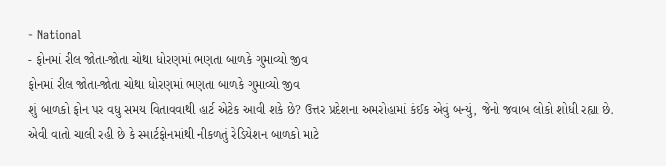- National
- ફોનમાં રીલ જોતા-જોતા ચોથા ધોરણમાં ભણતા બાળકે ગુમાવ્યો જીવ
ફોનમાં રીલ જોતા-જોતા ચોથા ધોરણમાં ભણતા બાળકે ગુમાવ્યો જીવ
શું બાળકો ફોન પર વધુ સમય વિતાવવાથી હાર્ટ એટેક આવી શકે છે? ઉત્તર પ્રદેશના અમરોહામાં કંઈક એવું બન્યું, જેનો જવાબ લોકો શોધી રહ્યા છે. એવી વાતો ચાલી રહી છે કે સ્માર્ટફોનમાંથી નીકળતું રેડિયેશન બાળકો માટે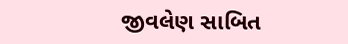જીવલેણ સાબિત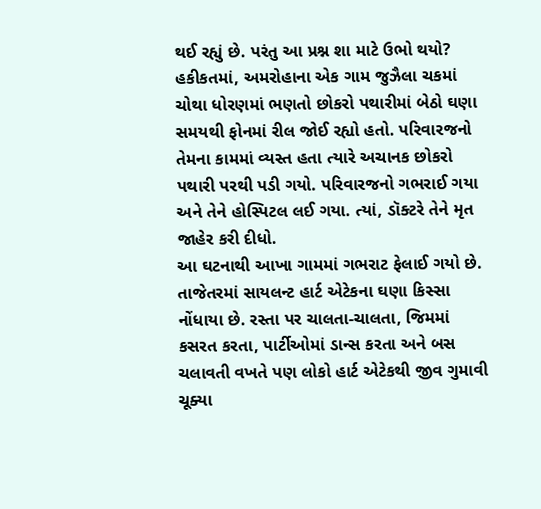થઈ રહ્યું છે. પરંતુ આ પ્રશ્ન શા માટે ઉભો થયો? હકીકતમાં, અમરોહાના એક ગામ જુઝૈલા ચકમાં ચોથા ધોરણમાં ભણતો છોકરો પથારીમાં બેઠો ઘણા સમયથી ફોનમાં રીલ જોઈ રહ્યો હતો. પરિવારજનો તેમના કામમાં વ્યસ્ત હતા ત્યારે અચાનક છોકરો પથારી પરથી પડી ગયો. પરિવારજનો ગભરાઈ ગયા અને તેને હોસ્પિટલ લઈ ગયા. ત્યાં, ડૉક્ટરે તેને મૃત જાહેર કરી દીધો.
આ ઘટનાથી આખા ગામમાં ગભરાટ ફેલાઈ ગયો છે. તાજેતરમાં સાયલન્ટ હાર્ટ એટેકના ઘણા કિસ્સા નોંધાયા છે. રસ્તા પર ચાલતા-ચાલતા, જિમમાં કસરત કરતા, પાર્ટીઓમાં ડાન્સ કરતા અને બસ ચલાવતી વખતે પણ લોકો હાર્ટ એટેકથી જીવ ગુમાવી ચૂક્યા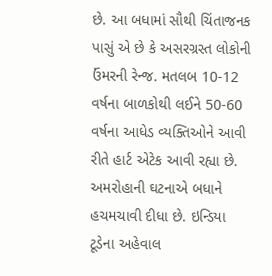છે. આ બધામાં સૌથી ચિંતાજનક પાસું એ છે કે અસરગ્રસ્ત લોકોની ઉંમરની રેન્જ. મતલબ 10-12 વર્ષના બાળકોથી લઈને 50-60 વર્ષના આધેડ વ્યક્તિઓને આવી રીતે હાર્ટ એટેક આવી રહ્યા છે.
અમરોહાની ઘટનાએ બધાને હચમચાવી દીધા છે. ઇન્ડિયા ટૂડેના અહેવાલ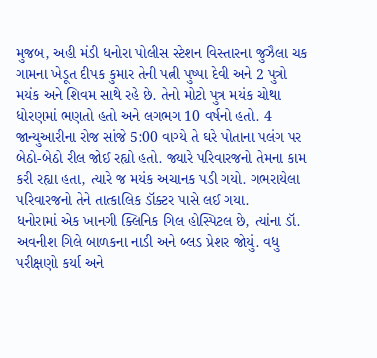મુજબ, અહી મંડી ધનોરા પોલીસ સ્ટેશન વિસ્તારના જુઝૈલા ચક ગામના ખેડૂત દીપક કુમાર તેની પત્ની પુષ્પા દેવી અને 2 પુત્રો મયંક અને શિવમ સાથે રહે છે. તેનો મોટો પુત્ર મયંક ચોથા ધોરણમાં ભણતો હતો અને લગભગ 10 વર્ષનો હતો. 4 જાન્યુઆરીના રોજ સાંજે 5:00 વાગ્યે તે ઘરે પોતાના પલંગ પર બેઠો-બેઠો રીલ જોઈ રહ્યો હતો. જ્યારે પરિવારજનો તેમના કામ કરી રહ્યા હતા, ત્યારે જ મયંક અચાનક પડી ગયો. ગભરાયેલા પરિવારજનો તેને તાત્કાલિક ડૉક્ટર પાસે લઈ ગયા.
ધનોરામાં એક ખાનગી ક્લિનિક ગિલ હોસ્પિટલ છે, ત્યાંના ડૉ. અવનીશ ગિલે બાળકના નાડી અને બ્લડ પ્રેશર જોયું. વધુ પરીક્ષણો કર્યા અને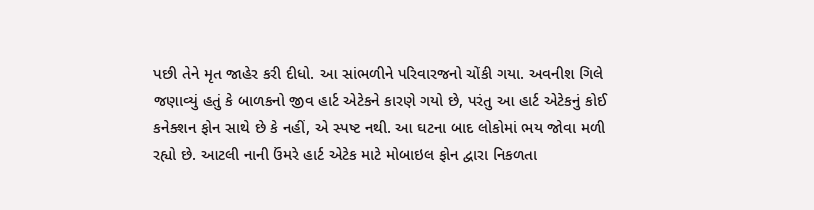પછી તેને મૃત જાહેર કરી દીધો. આ સાંભળીને પરિવારજનો ચોંકી ગયા. અવનીશ ગિલે જણાવ્યું હતું કે બાળકનો જીવ હાર્ટ એટેકને કારણે ગયો છે, પરંતુ આ હાર્ટ એટેકનું કોઈ કનેક્શન ફોન સાથે છે કે નહીં, એ સ્પષ્ટ નથી. આ ઘટના બાદ લોકોમાં ભય જોવા મળી રહ્યો છે. આટલી નાની ઉંમરે હાર્ટ એટેક માટે મોબાઇલ ફોન દ્વારા નિકળતા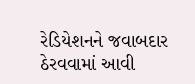રેડિયેશનને જવાબદાર ઠેરવવામાં આવી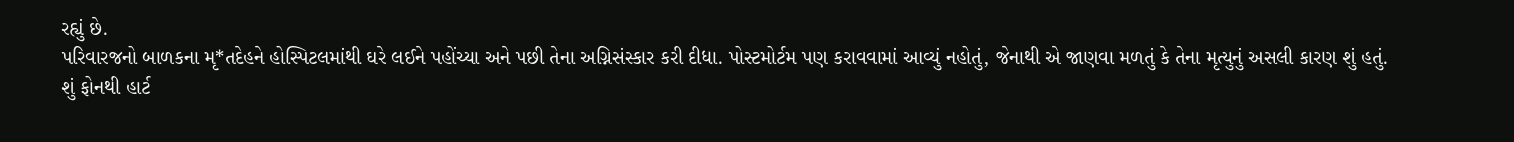રહ્યું છે.
પરિવારજનો બાળકના મૃ*તદેહને હોસ્પિટલમાંથી ઘરે લઈને પહોંચ્યા અને પછી તેના અગ્નિસંસ્કાર કરી દીધા. પોસ્ટમોર્ટમ પણ કરાવવામાં આવ્યું નહોતું, જેનાથી એ જાણવા મળતું કે તેના મૃત્યુનું અસલી કારણ શું હતું.
શું ફોનથી હાર્ટ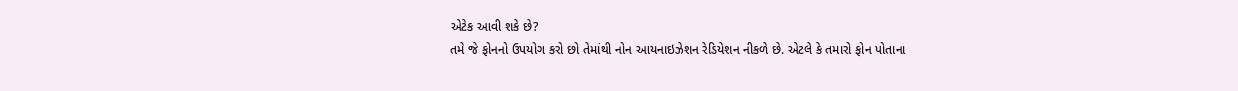એટેક આવી શકે છે?
તમે જે ફોનનો ઉપયોગ કરો છો તેમાંથી નોન આયનાઇઝેશન રેડિયેશન નીકળે છે. એટલે કે તમારો ફોન પોતાના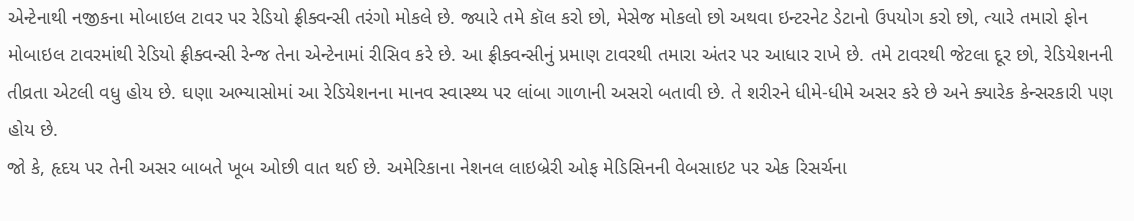એન્ટેનાથી નજીકના મોબાઇલ ટાવર પર રેડિયો ફ્રીક્વન્સી તરંગો મોકલે છે. જ્યારે તમે કૉલ કરો છો, મેસેજ મોકલો છો અથવા ઇન્ટરનેટ ડેટાનો ઉપયોગ કરો છો, ત્યારે તમારો ફોન મોબાઇલ ટાવરમાંથી રેડિયો ફ્રીક્વન્સી રેન્જ તેના એન્ટેનામાં રીસિવ કરે છે. આ ફ્રીક્વન્સીનું પ્રમાણ ટાવરથી તમારા અંતર પર આધાર રાખે છે. તમે ટાવરથી જેટલા દૂર છો, રેડિયેશનની તીવ્રતા એટલી વધુ હોય છે. ઘણા અભ્યાસોમાં આ રેડિયેશનના માનવ સ્વાસ્થ્ય પર લાંબા ગાળાની અસરો બતાવી છે. તે શરીરને ધીમે-ધીમે અસર કરે છે અને ક્યારેક કેન્સરકારી પણ હોય છે.
જો કે, હૃદય પર તેની અસર બાબતે ખૂબ ઓછી વાત થઈ છે. અમેરિકાના નેશનલ લાઇબ્રેરી ઓફ મેડિસિનની વેબસાઇટ પર એક રિસર્ચના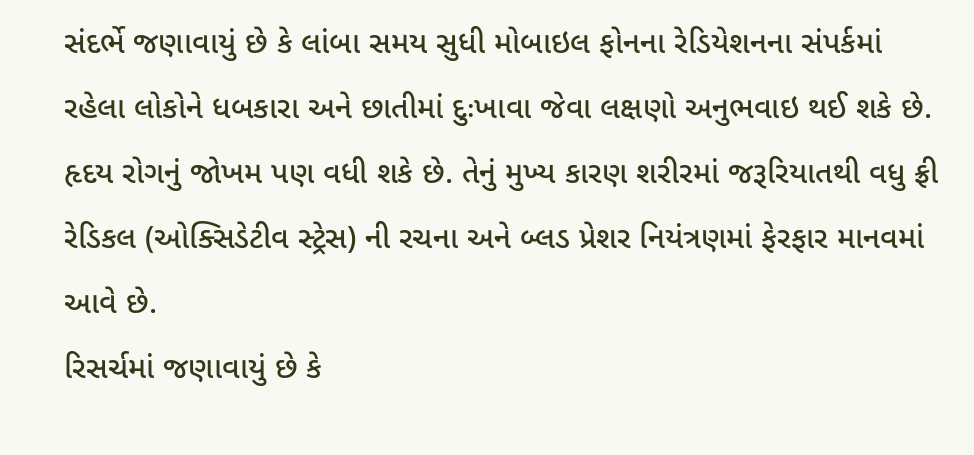સંદર્ભે જણાવાયું છે કે લાંબા સમય સુધી મોબાઇલ ફોનના રેડિયેશનના સંપર્કમાં રહેલા લોકોને ધબકારા અને છાતીમાં દુઃખાવા જેવા લક્ષણો અનુભવાઇ થઈ શકે છે. હૃદય રોગનું જોખમ પણ વધી શકે છે. તેનું મુખ્ય કારણ શરીરમાં જરૂરિયાતથી વધુ ફ્રી રેડિકલ (ઓક્સિડેટીવ સ્ટ્રેસ) ની રચના અને બ્લડ પ્રેશર નિયંત્રણમાં ફેરફાર માનવમાં આવે છે.
રિસર્ચમાં જણાવાયું છે કે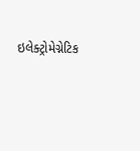ઇલેક્ટ્રોમેગ્નેટિક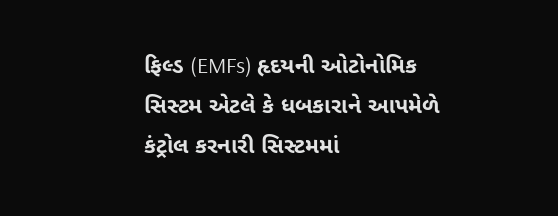ફિલ્ડ (EMFs) હૃદયની ઓટોનોમિક સિસ્ટમ એટલે કે ધબકારાને આપમેળે કંટ્રોલ કરનારી સિસ્ટમમાં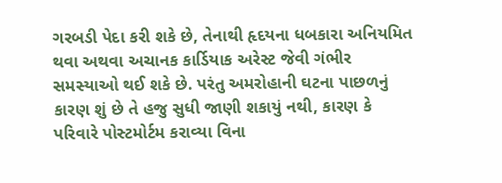ગરબડી પેદા કરી શકે છે, તેનાથી હૃદયના ધબકારા અનિયમિત થવા અથવા અચાનક કાર્ડિયાક અરેસ્ટ જેવી ગંભીર સમસ્યાઓ થઈ શકે છે. પરંતુ અમરોહાની ઘટના પાછળનું કારણ શું છે તે હજુ સુધી જાણી શકાયું નથી, કારણ કે પરિવારે પોસ્ટમોર્ટમ કરાવ્યા વિના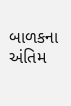બાળકના અંતિમ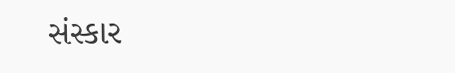સંસ્કાર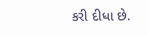કરી દીધા છે.